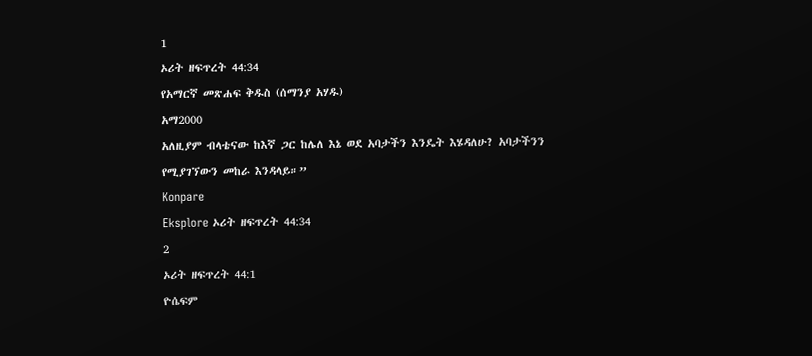1
ኦሪት ዘፍጥረት 44:34
የአማርኛ መጽሐፍ ቅዱስ (ሰማንያ አሃዱ)
አማ2000
አለዚያም ብላቴናው ከእኛ ጋር ከሌለ እኔ ወደ አባታችን እንዴት እሄዳለሁ? አባታችንን የሚያገኘውን መከራ እንዳላይ።”
Konpare
Eksplore ኦሪት ዘፍጥረት 44:34
2
ኦሪት ዘፍጥረት 44:1
ዮሴፍም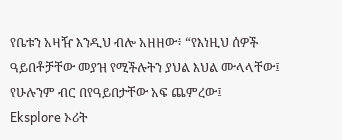የቤቱን አዛዥ እንዲህ ብሎ አዘዘው፥ “የእነዚህ ሰዎች ዓይበቶቻቸው መያዝ የሚችሉትን ያህል እህል ሙላላቸው፤ የሁሉንም ብር በየዓይበታቸው አፍ ጨምረው፤
Eksplore ኦሪት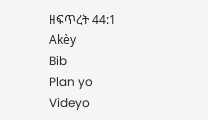ዘፍጥረት 44:1
Akèy
Bib
Plan yo
Videyo